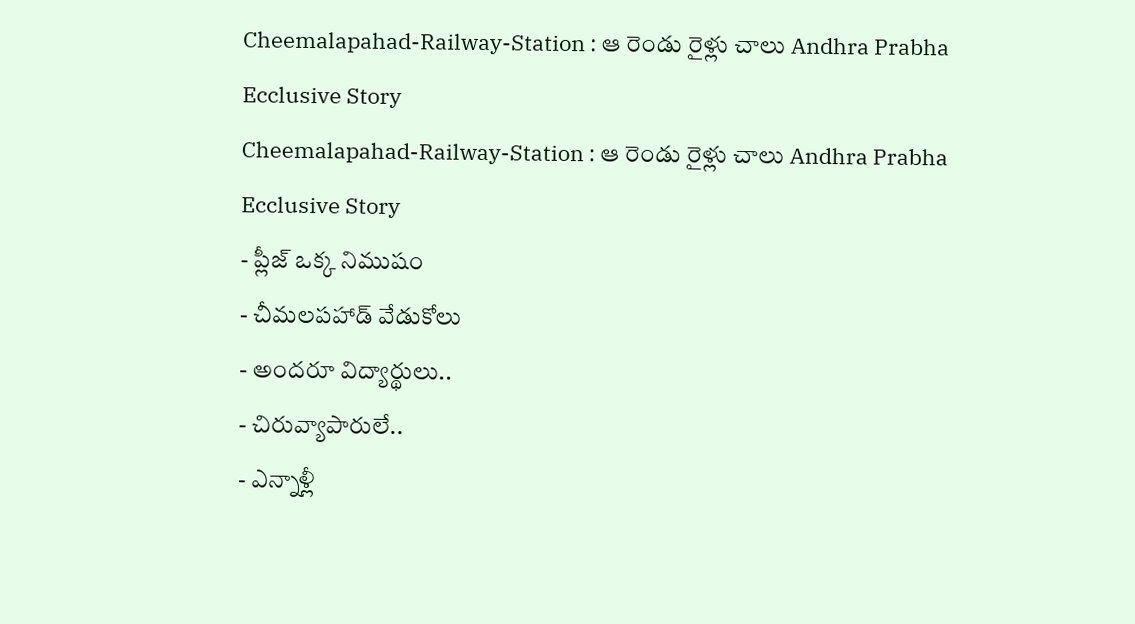Cheemalapahad-Railway-Station : ఆ రెండు రైళ్లు చాలు Andhra Prabha Ecclusive Story
Cheemalapahad-Railway-Station : ఆ రెండు రైళ్లు చాలు Andhra Prabha Ecclusive Story
- ప్లీజ్ ఒక్క నిముషం
- చీమలపహాడ్ వేడుకోలు
- అందరూ విద్యార్థులు..
- చిరువ్యాపారులే..
- ఎన్నాళ్లీ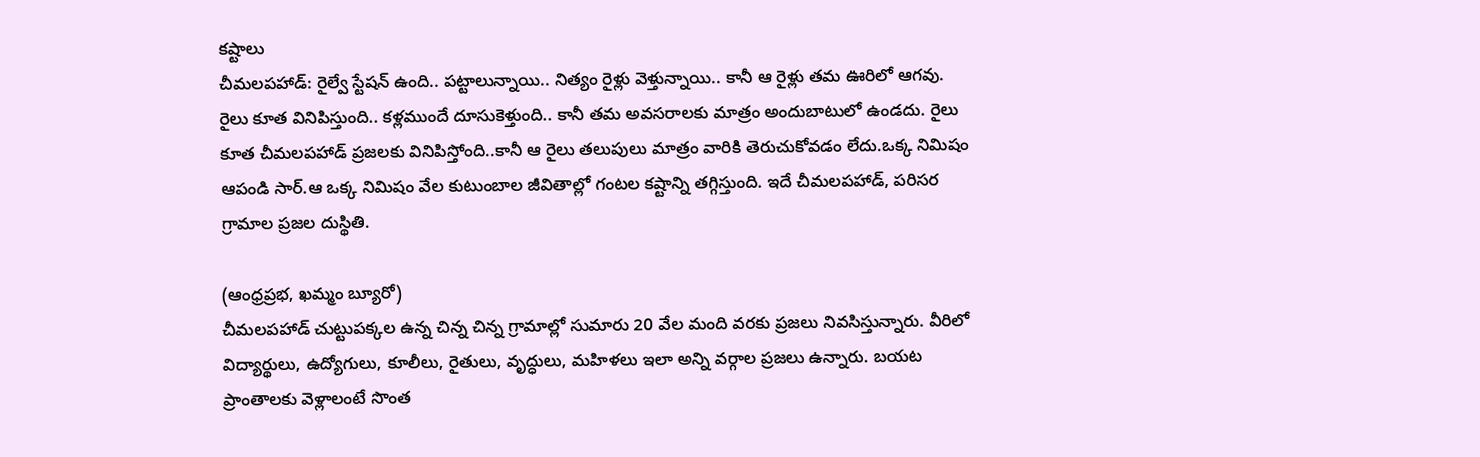కష్టాలు
చీమలపహాడ్: రైల్వే స్టేషన్ ఉంది.. పట్టాలున్నాయి.. నిత్యం రైళ్లు వెళ్తున్నాయి.. కానీ ఆ రైళ్లు తమ ఊరిలో ఆగవు. రైలు కూత వినిపిస్తుంది.. కళ్లముందే దూసుకెళ్తుంది.. కానీ తమ అవసరాలకు మాత్రం అందుబాటులో ఉండదు. రైలు కూత చీమలపహాడ్ ప్రజలకు వినిపిస్తోంది..కానీ ఆ రైలు తలుపులు మాత్రం వారికి తెరుచుకోవడం లేదు.ఒక్క నిమిషం ఆపండి సార్.ఆ ఒక్క నిమిషం వేల కుటుంబాల జీవితాల్లో గంటల కష్టాన్ని తగ్గిస్తుంది. ఇదే చీమలపహాడ్, పరిసర గ్రామాల ప్రజల దుస్థితి.

(ఆంధ్రప్రభ, ఖమ్మం బ్యూరో)
చీమలపహాడ్ చుట్టుపక్కల ఉన్న చిన్న చిన్న గ్రామాల్లో సుమారు 20 వేల మంది వరకు ప్రజలు నివసిస్తున్నారు. వీరిలో విద్యార్థులు, ఉద్యోగులు, కూలీలు, రైతులు, వృద్ధులు, మహిళలు ఇలా అన్ని వర్గాల ప్రజలు ఉన్నారు. బయట ప్రాంతాలకు వెళ్లాలంటే సొంత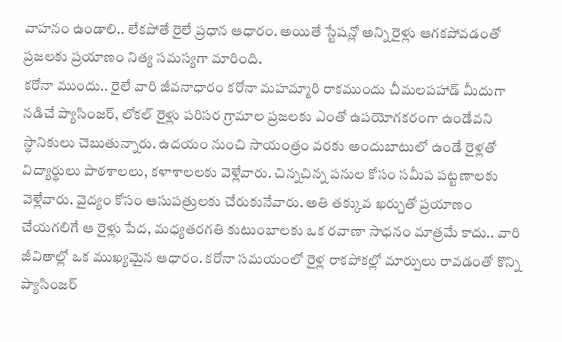వాహనం ఉండాలి.. లేకపోతే రైలే ప్రధాన ఆధారం. అయితే స్టేషన్లో అన్ని రైళ్లు ఆగకపోవడంతో ప్రజలకు ప్రయాణం నిత్య సమస్యగా మారింది.
కరోనా ముందు.. రైలే వారి జీవనాధారం కరోనా మహమ్మారి రాకముందు చీమలపహాడ్ మీదుగా నడిచే ప్యాసింజర్, లోకల్ రైళ్లు పరిసర గ్రామాల ప్రజలకు ఎంతో ఉపయోగకరంగా ఉండేవని స్థానికులు చెబుతున్నారు. ఉదయం నుంచి సాయంత్రం వరకు అందుబాటులో ఉండే రైళ్లతో విద్యార్థులు పాఠశాలలు, కళాశాలలకు వెళ్లేవారు. చిన్నచిన్న పనుల కోసం సమీప పట్టణాలకు వెళ్లేవారు. వైద్యం కోసం ఆసుపత్రులకు చేరుకునేవారు. అతి తక్కువ ఖర్చుతో ప్రయాణం చేయగలిగే ఆ రైళ్లు పేద, మధ్యతరగతి కుటుంబాలకు ఒక రవాణా సాధనం మాత్రమే కాదు.. వారి జీవితాల్లో ఒక ముఖ్యమైన ఆధారం. కరోనా సమయంలో రైళ్ల రాకపోకల్లో మార్పులు రావడంతో కొన్ని ప్యాసింజర్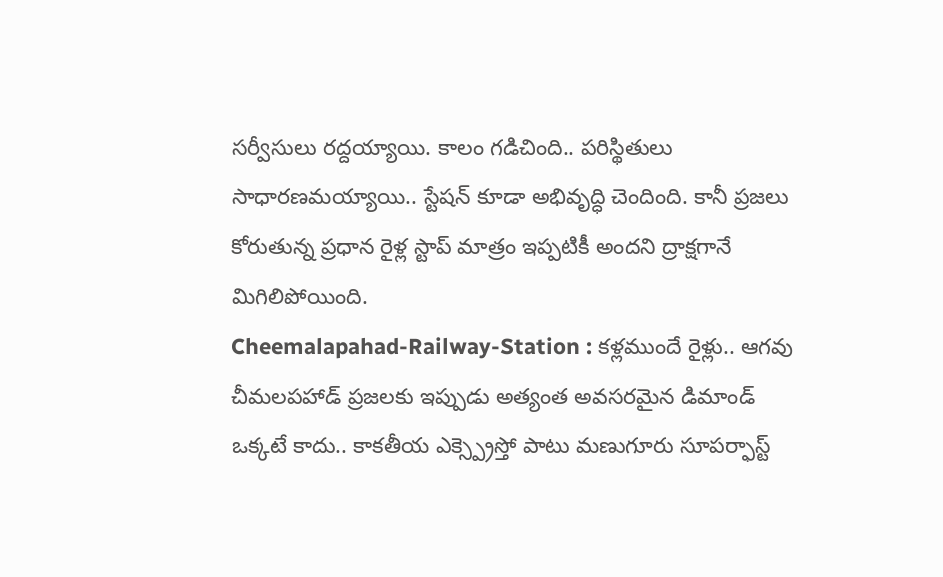సర్వీసులు రద్దయ్యాయి. కాలం గడిచింది.. పరిస్థితులు సాధారణమయ్యాయి.. స్టేషన్ కూడా అభివృద్ధి చెందింది. కానీ ప్రజలు కోరుతున్న ప్రధాన రైళ్ల స్టాప్ మాత్రం ఇప్పటికీ అందని ద్రాక్షగానే మిగిలిపోయింది.
Cheemalapahad-Railway-Station : కళ్లముందే రైళ్లు.. ఆగవు
చీమలపహాడ్ ప్రజలకు ఇప్పుడు అత్యంత అవసరమైన డిమాండ్ ఒక్కటే కాదు.. కాకతీయ ఎక్స్ప్రెస్తో పాటు మణుగూరు సూపర్ఫాస్ట్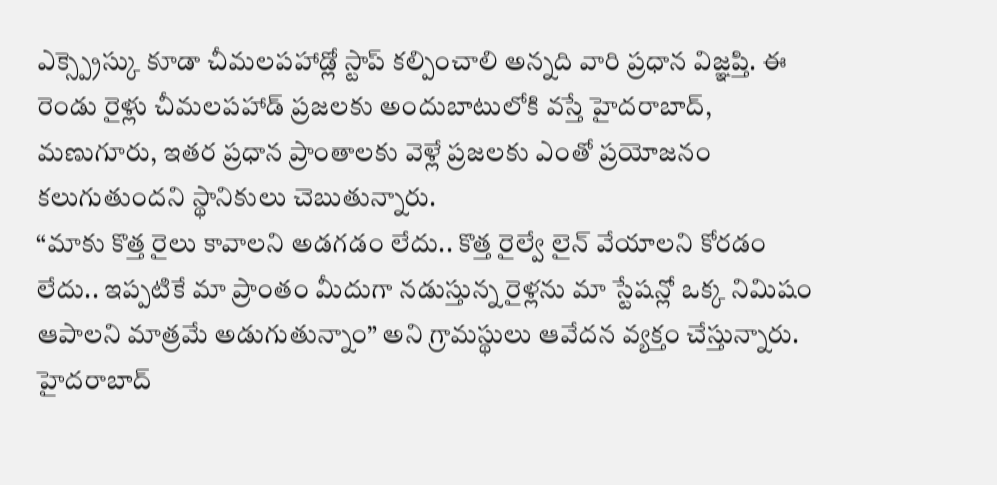ఎక్స్ప్రెస్కు కూడా చీమలపహాడ్లో స్టాప్ కల్పించాలి అన్నది వారి ప్రధాన విజ్ఞప్తి. ఈ రెండు రైళ్లు చీమలపహాడ్ ప్రజలకు అందుబాటులోకి వస్తే హైదరాబాద్, మణుగూరు, ఇతర ప్రధాన ప్రాంతాలకు వెళ్లే ప్రజలకు ఎంతో ప్రయోజనం కలుగుతుందని స్థానికులు చెబుతున్నారు.
“మాకు కొత్త రైలు కావాలని అడగడం లేదు.. కొత్త రైల్వే లైన్ వేయాలని కోరడం లేదు.. ఇప్పటికే మా ప్రాంతం మీదుగా నడుస్తున్న రైళ్లను మా స్టేషన్లో ఒక్క నిమిషం ఆపాలని మాత్రమే అడుగుతున్నాం” అని గ్రామస్థులు ఆవేదన వ్యక్తం చేస్తున్నారు.
హైదరాబాద్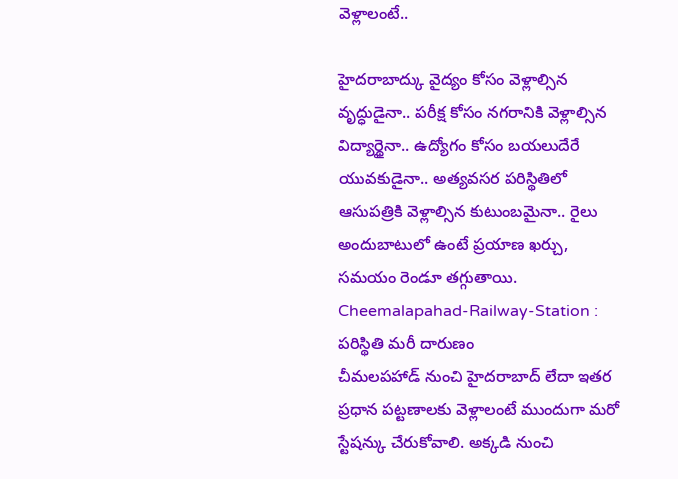వెళ్లాలంటే..

హైదరాబాద్కు వైద్యం కోసం వెళ్లాల్సిన వృద్ధుడైనా.. పరీక్ష కోసం నగరానికి వెళ్లాల్సిన విద్యార్థైనా.. ఉద్యోగం కోసం బయలుదేరే యువకుడైనా.. అత్యవసర పరిస్థితిలో ఆసుపత్రికి వెళ్లాల్సిన కుటుంబమైనా.. రైలు అందుబాటులో ఉంటే ప్రయాణ ఖర్చు, సమయం రెండూ తగ్గుతాయి.
Cheemalapahad-Railway-Station : పరిస్థితి మరీ దారుణం
చీమలపహాడ్ నుంచి హైదరాబాద్ లేదా ఇతర ప్రధాన పట్టణాలకు వెళ్లాలంటే ముందుగా మరో స్టేషన్కు చేరుకోవాలి. అక్కడి నుంచి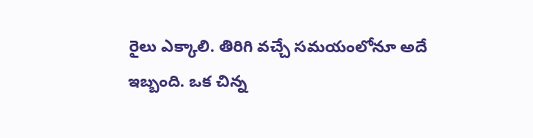రైలు ఎక్కాలి. తిరిగి వచ్చే సమయంలోనూ అదే ఇబ్బంది. ఒక చిన్న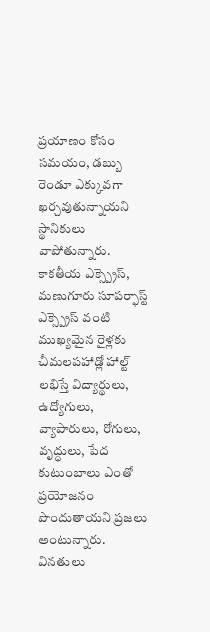ప్రయాణం కోసం సమయం, డబ్బు రెండూ ఎక్కువగా ఖర్చవుతున్నాయని స్థానికులు వాపోతున్నారు. కాకతీయ ఎక్స్ప్రెస్, మణుగూరు సూపర్ఫాస్ట్ ఎక్స్ప్రెస్ వంటి ముఖ్యమైన రైళ్లకు చీమలపహాడ్లో హాల్ట్ లభిస్తే విద్యార్థులు, ఉద్యోగులు, వ్యాపారులు, రోగులు, వృద్ధులు, పేద కుటుంబాలు ఎంతో ప్రయోజనం పొందుతాయని ప్రజలు అంటున్నారు. వినతులు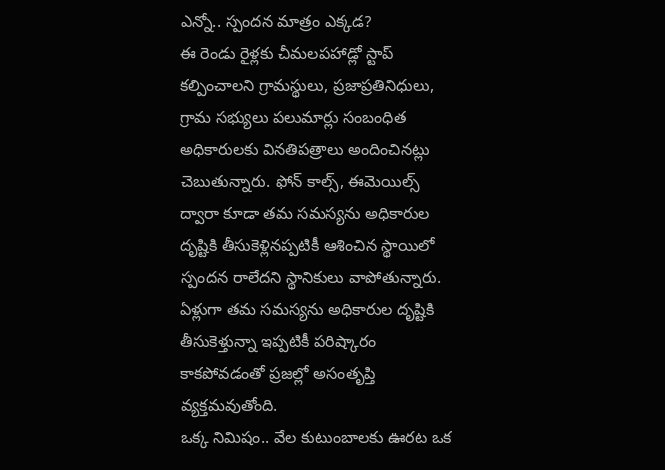ఎన్నో.. స్పందన మాత్రం ఎక్కడ?
ఈ రెండు రైళ్లకు చీమలపహాడ్లో స్టాప్ కల్పించాలని గ్రామస్థులు, ప్రజాప్రతినిధులు, గ్రామ సభ్యులు పలుమార్లు సంబంధిత అధికారులకు వినతిపత్రాలు అందించినట్లు చెబుతున్నారు. ఫోన్ కాల్స్, ఈమెయిల్స్ ద్వారా కూడా తమ సమస్యను అధికారుల దృష్టికి తీసుకెళ్లినప్పటికీ ఆశించిన స్థాయిలో స్పందన రాలేదని స్థానికులు వాపోతున్నారు.
ఏళ్లుగా తమ సమస్యను అధికారుల దృష్టికి తీసుకెళ్తున్నా ఇప్పటికీ పరిష్కారం కాకపోవడంతో ప్రజల్లో అసంతృప్తి వ్యక్తమవుతోంది.
ఒక్క నిమిషం.. వేల కుటుంబాలకు ఊరట ఒక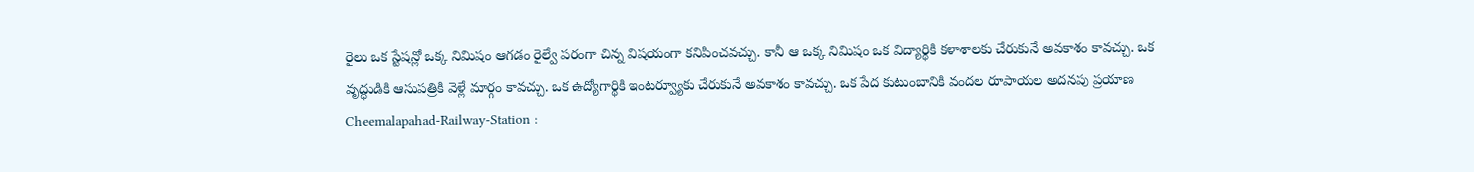రైలు ఒక స్టేషన్లో ఒక్క నిమిషం ఆగడం రైల్వే పరంగా చిన్న విషయంగా కనిపించవచ్చు. కానీ ఆ ఒక్క నిమిషం ఒక విద్యార్థికి కళాశాలకు చేరుకునే అవకాశం కావచ్చు. ఒక వృద్ధుడికి ఆసుపత్రికి వెళ్లే మార్గం కావచ్చు. ఒక ఉద్యోగార్థికి ఇంటర్వ్యూకు చేరుకునే అవకాశం కావచ్చు. ఒక పేద కుటుంబానికి వందల రూపాయల అదనపు ప్రయాణ
Cheemalapahad-Railway-Station :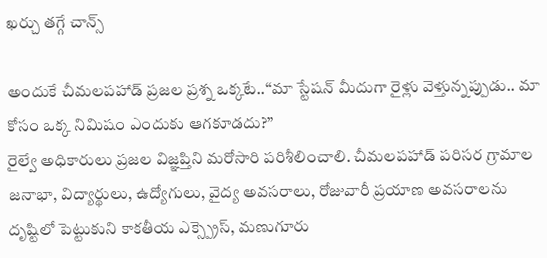ఖర్చు తగ్గే చాన్స్

అందుకే చీమలపహాడ్ ప్రజల ప్రశ్న ఒక్కటే..“మా స్టేషన్ మీదుగా రైళ్లు వెళ్తున్నప్పుడు.. మా కోసం ఒక్క నిమిషం ఎందుకు ఆగకూడదు?”
రైల్వే అధికారులు ప్రజల విజ్ఞప్తిని మరోసారి పరిశీలించాలి. చీమలపహాడ్ పరిసర గ్రామాల జనాభా, విద్యార్థులు, ఉద్యోగులు, వైద్య అవసరాలు, రోజువారీ ప్రయాణ అవసరాలను దృష్టిలో పెట్టుకుని కాకతీయ ఎక్స్ప్రెస్, మణుగూరు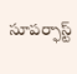సూపర్ఫాస్ట్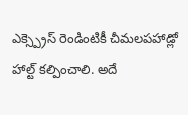ఎక్స్ప్రెస్ రెండింటికీ చీమలపహాడ్లో హాల్ట్ కల్పించాలి. అదే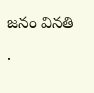జనం వినతి .